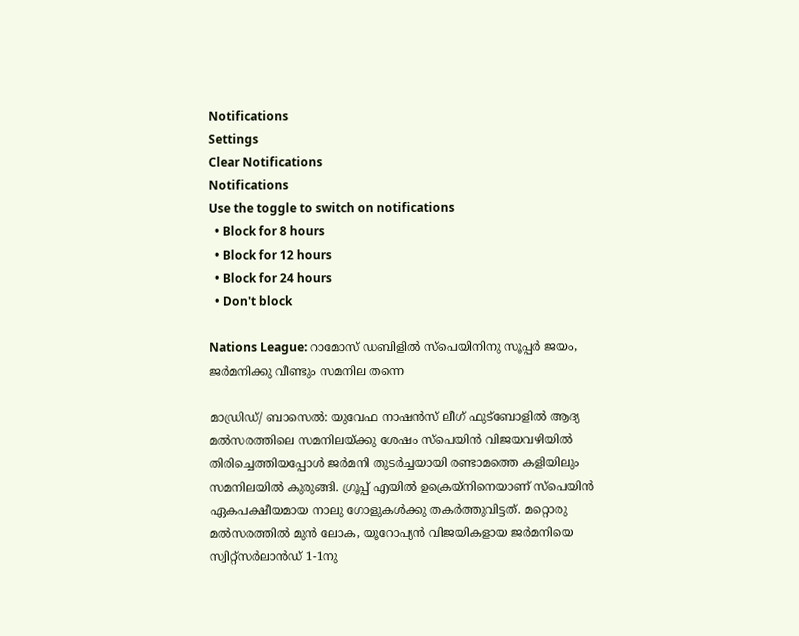Notifications
Settings
Clear Notifications
Notifications
Use the toggle to switch on notifications
  • Block for 8 hours
  • Block for 12 hours
  • Block for 24 hours
  • Don't block

Nations League: റാമോസ് ഡബിളില്‍ സ്‌പെയിനിനു സൂപ്പര്‍ ജയം, ജര്‍മനിക്കു വീണ്ടും സമനില തന്നെ

മാഡ്രിഡ്/ ബാസെല്‍: യുവേഫ നാഷന്‍സ് ലീഗ് ഫുട്‌ബോളില്‍ ആദ്യ മല്‍സരത്തിലെ സമനിലയ്ക്കു ശേഷം സ്‌പെയിന്‍ വിജയവഴിയില്‍ തിരിച്ചെത്തിയപ്പോള്‍ ജര്‍മനി തുടര്‍ച്ചയായി രണ്ടാമത്തെ കളിയിലും സമനിലയില്‍ കുരുങ്ങി. ഗ്രൂപ്പ് എയില്‍ ഉക്രെയ്‌നിനെയാണ് സ്‌പെയിന്‍ ഏകപക്ഷീയമായ നാലു ഗോളുകള്‍ക്കു തകര്‍ത്തുവിട്ടത്. മറ്റൊരു മല്‍സരത്തില്‍ മുന്‍ ലോക, യൂറോപ്യന്‍ വിജയികളായ ജര്‍മനിയെ സ്വിറ്റ്‌സര്‍ലാന്‍ഡ് 1-1നു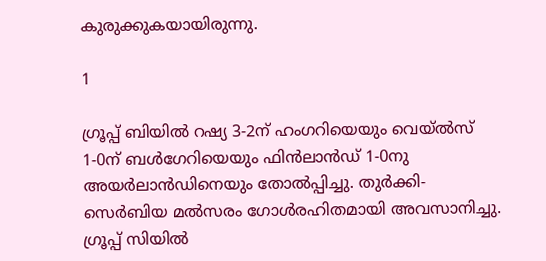കുരുക്കുകയായിരുന്നു.

1

ഗ്രൂപ്പ് ബിയില്‍ റഷ്യ 3-2ന് ഹംഗറിയെയും വെയ്ല്‍സ് 1-0ന് ബള്‍ഗേറിയെയും ഫിന്‍ലാന്‍ഡ് 1-0നു അയര്‍ലാന്‍ഡിനെയും തോല്‍പ്പിച്ചു. തുര്‍ക്കി- സെര്‍ബിയ മല്‍സരം ഗോള്‍രഹിതമായി അവസാനിച്ചു. ഗ്രൂപ്പ് സിയില്‍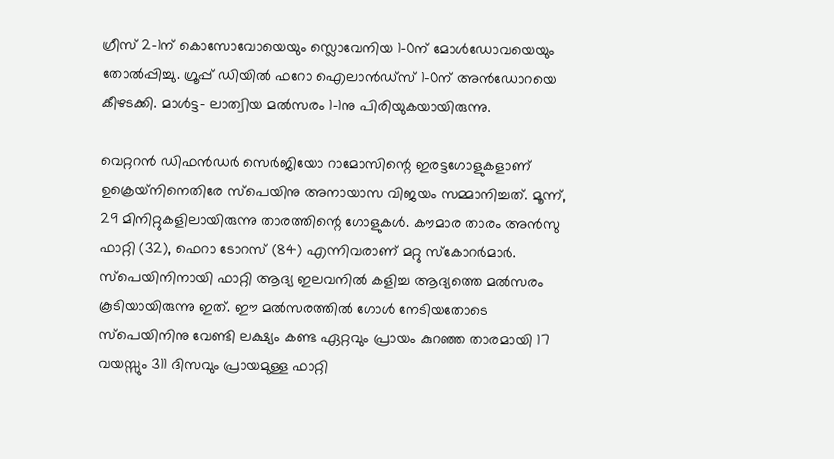ഗ്രീസ് 2-1ന് കൊസോവോയെയും സ്ലൊവേനിയ 1-0ന് മോള്‍ഡോവയെയും തോല്‍പ്പിച്ചു. ഗ്രൂപ്പ് ഡിയില്‍ ഫറോ ഐലാന്‍ഡ്‌സ് 1-0ന് അന്‍ഡോറയെ കീഴടക്കി. മാള്‍ട്ട- ലാത്വിയ മല്‍സരം 1-1നു പിരിയുകയായിരുന്നു.

വെറ്ററന്‍ ഡിഫന്‍ഡര്‍ സെര്‍ജിയോ റാമോസിന്റെ ഇരട്ടഗോളുകളാണ് ഉക്രെയ്‌നിനെതിരേ സ്‌പെയിനു അനായാസ വിജയം സമ്മാനിച്ചത്. മൂന്ന്, 29 മിനിറ്റുകളിലായിരുന്നു താരത്തിന്റെ ഗോളുകള്‍. കൗമാര താരം അന്‍സു ഫാറ്റി (32), ഫെറാ ടോറസ് (84) എന്നിവരാണ് മറ്റു സ്‌കോറര്‍മാര്‍. സ്‌പെയിനിനായി ഫാറ്റി ആദ്യ ഇലവനില്‍ കളിച്ച ആദ്യത്തെ മല്‍സരം കൂടിയായിരുന്നു ഇത്. ഈ മല്‍സരത്തില്‍ ഗോള്‍ നേടിയതോടെ സ്‌പെയിനിനു വേണ്ടി ലക്ഷ്യം കണ്ട ഏറ്റവും പ്രായം കുറഞ്ഞ താരമായി 17 വയസ്സും 311 ദിസവും പ്രായമുള്ള ഫാറ്റി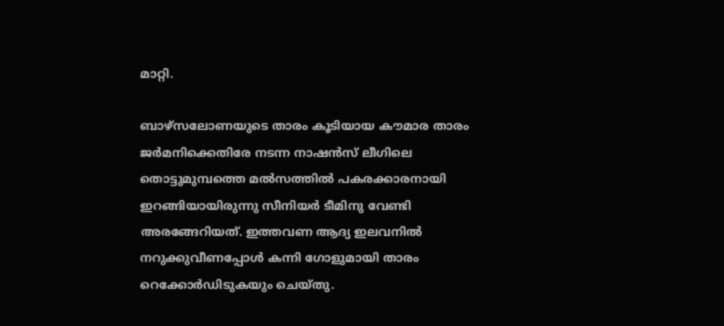മാറ്റി.

ബാഴ്‌സലോണയുടെ താരം കൂടിയായ കൗമാര താരം ജര്‍മനിക്കെതിരേ നടന്ന നാഷന്‍സ് ലീഗിലെ തൊട്ടുമുമ്പത്തെ മല്‍സത്തില്‍ പകരക്കാരനായി ഇറങ്ങിയായിരുന്നു സീനിയര്‍ ടീമിനു വേണ്ടി അരങ്ങേറിയത്. ഇത്തവണ ആദ്യ ഇലവനില്‍ നറുക്കുവീണപ്പോള്‍ കന്നി ഗോളുമായി താരം റെക്കോര്‍ഡിടുകയും ചെയ്തു.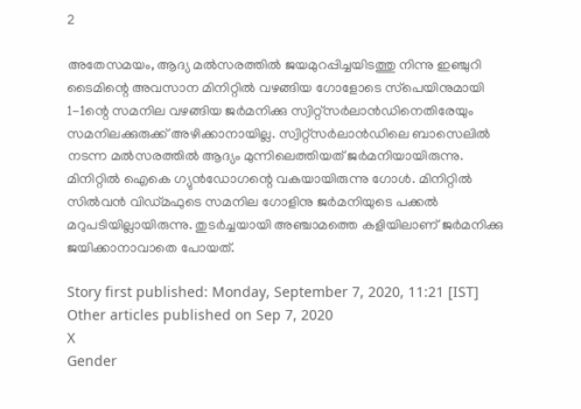2

അതേസമയം, ആദ്യ മല്‍സരത്തില്‍ ജയമുറപ്പിച്ചയിടത്തു നിന്നു ഇഞ്ചുറി ടൈമിന്റെ അവസാന മിനിറ്റില്‍ വഴങ്ങിയ ഗോളോടെ സ്‌പെയിനുമായി 1-1ന്റെ സമനില വഴങ്ങിയ ജര്‍മനിക്കു സ്വിറ്റ്‌സര്‍ലാന്‍ഡിനെതിരേയും സമനിലക്കുരുക്ക് അഴിക്കാനായില്ല. സ്വിറ്റ്‌സര്‍ലാന്‍ഡിലെ ബാസെലില്‍ നടന്ന മല്‍സരത്തില്‍ ആദ്യം മുന്നിലെത്തിയത് ജര്‍മനിയായിരുന്നു. മിനിറ്റില്‍ ഐകെ ഗ്യുന്‍ഡോഗന്റെ വകയായിരുന്നു ഗോള്‍. മിനിറ്റില്‍ സില്‍വന്‍ വിഡ്മഫുടെ സമനില ഗോളിനു ജര്‍മനിയുടെ പക്കല്‍ മറുപടിയില്ലായിരുന്നു. തുടര്‍ച്ചയായി അഞ്ചാമത്തെ കളിയിലാണ് ജര്‍മനിക്കു ജയിക്കാനാവാതെ പോയത്.

Story first published: Monday, September 7, 2020, 11:21 [IST]
Other articles published on Sep 7, 2020
X
Gender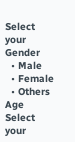Select your Gender
  • Male
  • Female
  • Others
Age
Select your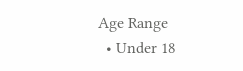Age Range
  • Under 18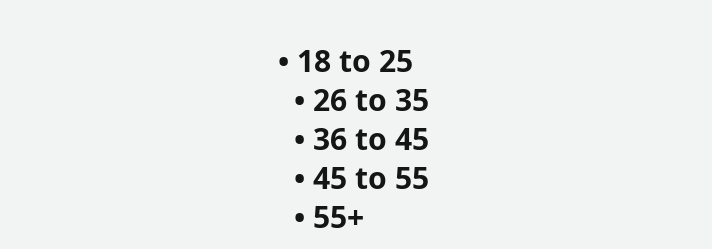• 18 to 25
  • 26 to 35
  • 36 to 45
  • 45 to 55
  • 55+